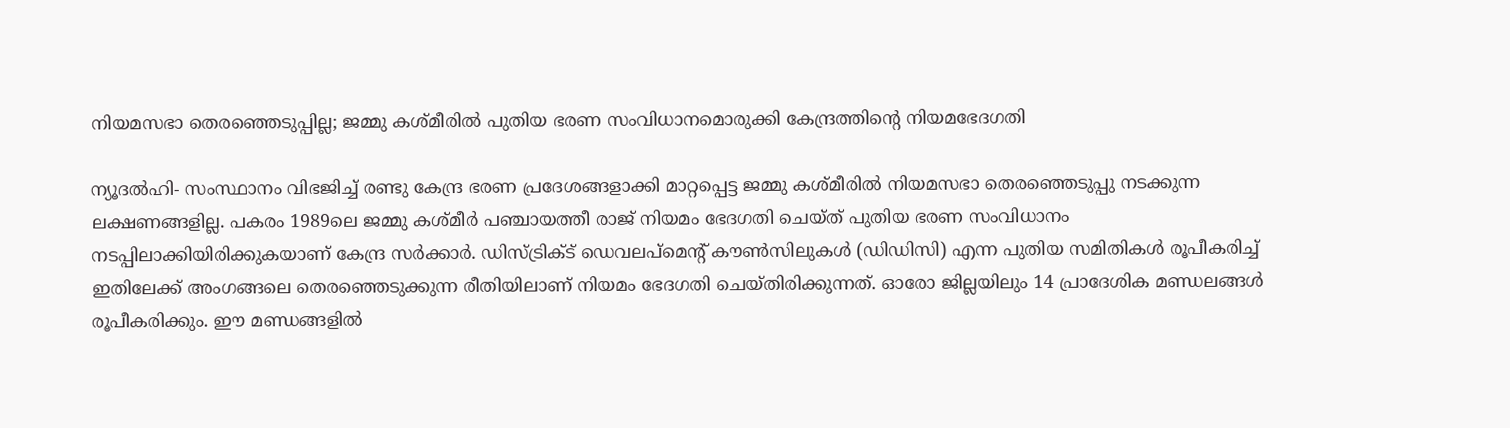നിയമസഭാ തെരഞ്ഞെടുപ്പില്ല; ജമ്മു കശ്മീരില്‍ പുതിയ ഭരണ സംവിധാനമൊരുക്കി കേന്ദ്രത്തിന്റെ നിയമഭേദഗതി

ന്യൂദല്‍ഹി- സംസ്ഥാനം വിഭജിച്ച് രണ്ടു കേന്ദ്ര ഭരണ പ്രദേശങ്ങളാക്കി മാറ്റപ്പെട്ട ജമ്മു കശ്മീരില്‍ നിയമസഭാ തെരഞ്ഞെടുപ്പു നടക്കുന്ന ലക്ഷണങ്ങളില്ല. പകരം 1989ലെ ജമ്മു കശ്മീര്‍ പഞ്ചായത്തീ രാജ് നിയമം ഭേദഗതി ചെയ്ത് പുതിയ ഭരണ സംവിധാനം നടപ്പിലാക്കിയിരിക്കുകയാണ് കേന്ദ്ര സര്‍ക്കാര്‍. ഡിസ്ട്രിക്ട് ഡെവലപ്‌മെന്റ് കൗണ്‍സിലുകള്‍ (ഡിഡിസി) എന്ന പുതിയ സമിതികള്‍ രൂപീകരിച്ച് ഇതിലേക്ക് അംഗങ്ങലെ തെരഞ്ഞെടുക്കുന്ന രീതിയിലാണ് നിയമം ഭേദഗതി ചെയ്തിരിക്കുന്നത്. ഓരോ ജില്ലയിലും 14 പ്രാദേശിക മണ്ഡലങ്ങള്‍ രൂപീകരിക്കും. ഈ മണ്ഡങ്ങളില്‍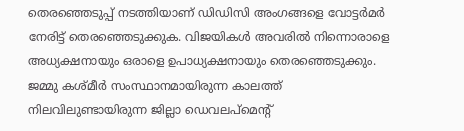തെരഞ്ഞെടുപ്പ് നടത്തിയാണ് ഡിഡിസി അംഗങ്ങളെ വോട്ടര്‍മര്‍ നേരിട്ട് തെരഞ്ഞെടുക്കുക. വിജയികള്‍ അവരില്‍ നിന്നൊരാളെ അധ്യക്ഷനായും ഒരാളെ ഉപാധ്യക്ഷനായും തെരഞ്ഞെടുക്കും. ജമ്മു കശ്മീര്‍ സംസ്ഥാനമായിരുന്ന കാലത്ത് നിലവിലുണ്ടായിരുന്ന ജില്ലാ ഡെവലപ്‌മെന്റ്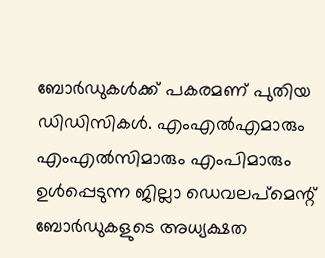ബോര്‍ഡുകള്‍ക്ക് പകരമണ് പുതിയ ഡിഡിസികള്‍. എംഎല്‍എമാരും എംഎല്‍സിമാരും എംപിമാരും ഉള്‍പ്പെടുന്ന ജില്ലാ ഡെവലപ്‌മെന്റ് ബോര്‍ഡുകളുടെ അധ്യക്ഷത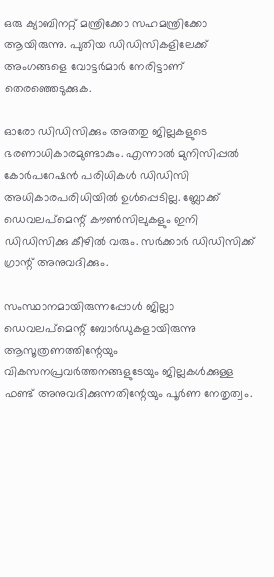ഒരു ക്യാബിനറ്റ് മന്ത്രിക്കോ സഹമന്ത്രിക്കോ ആയിരുന്നു. പുതിയ ഡിഡിസികളിലേക്ക് അംഗങ്ങളെ വോട്ടര്‍മാര്‍ നേരിട്ടാണ് തെരഞ്ഞെടുക്കുക.

ഓരോ ഡിഡിസിക്കും അതതു ജില്ലകളുടെ ഭരണാധികാരമുണ്ടാകും. എന്നാല്‍ മുനിസിപ്പല്‍ കോര്‍പറേഷന്‍ പരിധികള്‍ ഡിഡിസി അധികാരപരിധിയില്‍ ഉള്‍പ്പെടില്ല. ബ്ലോക്ക് ഡെവലപ്‌മെന്റ് കൗണ്‍സിലുകളും ഇനി ഡിഡിസിക്കു കീഴില്‍ വരും. സര്‍ക്കാര്‍ ഡിഡിസിക്ക് ഗ്രാന്റ് അനുവദിക്കും.

സംസ്ഥാനമായിരുന്നപ്പോള്‍ ജില്ലാ ഡെവലപ്‌മെന്റ് ബോര്‍ഡുകളായിരുന്നു ആസൂത്രണത്തിന്റേയും വികസനപ്രവര്‍ത്തനങ്ങളുടേയും ജില്ലകള്‍ക്കുള്ള ഫണ്ട് അനുവദിക്കുന്നതിന്റേയും പൂര്‍ണ നേതൃത്വം.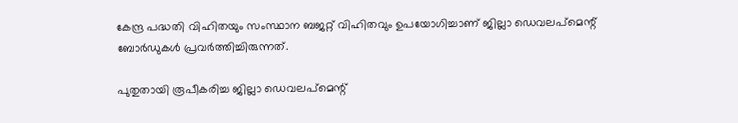കേന്ദ്ര പദ്ധതി വിഹിതയും സംസ്ഥാന ബജറ്റ് വിഹിതവും ഉപയോഗിച്ചാണ് ജില്ലാ ഡെവലപ്‌മെന്റ് ബോര്‍ഡുകള്‍ പ്രവര്‍ത്തിച്ചിരുന്നത്.

പുതുതായി രൂപീകരിച്ച ജില്ലാ ഡെവലപ്‌മെന്റ്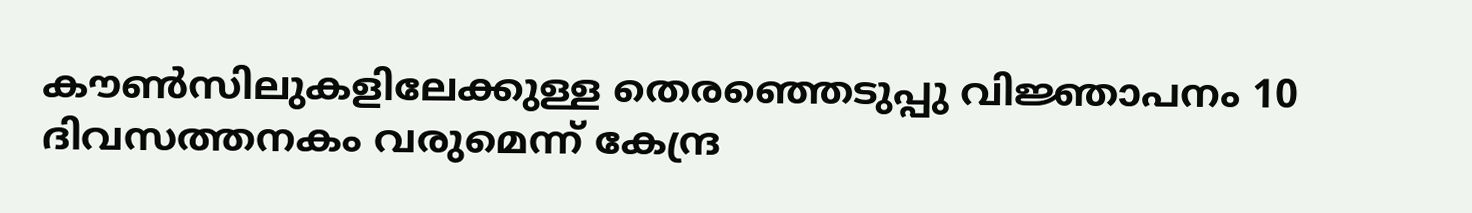കൗണ്‍സിലുകളിലേക്കുള്ള തെരഞ്ഞെടുപ്പു വിജ്ഞാപനം 10 ദിവസത്തനകം വരുമെന്ന് കേന്ദ്ര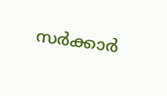സര്‍ക്കാര്‍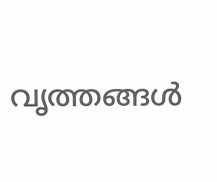വൃത്തങ്ങള്‍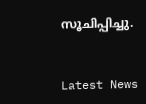സൂചിപ്പിച്ചു.


Latest News